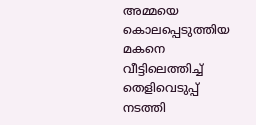അമ്മയെ കൊലപ്പെടുത്തിയ മകനെ വീട്ടിലെത്തിച്ച് തെളിവെടുപ്പ് നടത്തി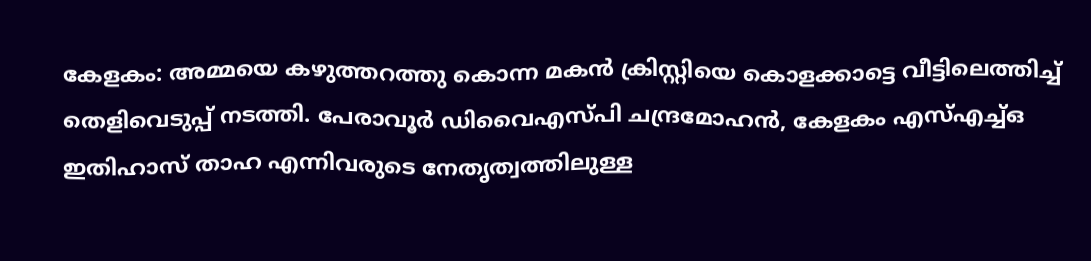കേളകം: അമ്മയെ കഴുത്തറത്തു കൊന്ന മകൻ ക്രിസ്റ്റിയെ കൊളക്കാട്ടെ വീട്ടിലെത്തിച്ച് തെളിവെടുപ്പ് നടത്തി. പേരാവൂർ ഡിവൈഎസ്പി ചന്ദ്രമോഹൻ, കേളകം എസ്എച്ച്ഒ ഇതിഹാസ് താഹ എന്നിവരുടെ നേതൃത്വത്തിലുള്ള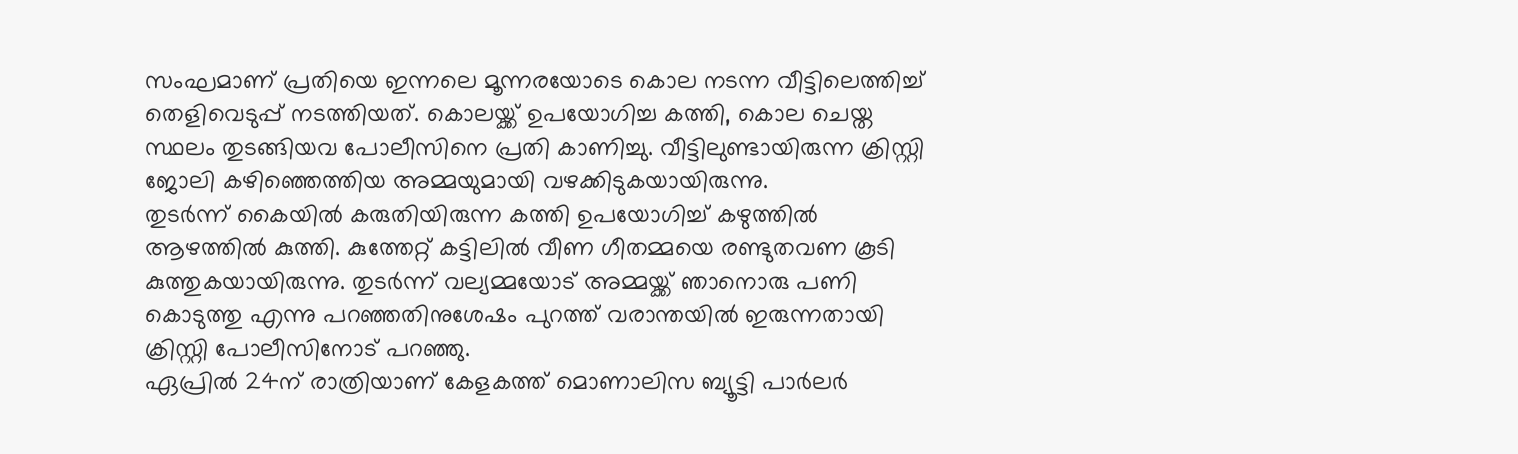സംഘമാണ് പ്രതിയെ ഇന്നലെ മൂന്നരയോടെ കൊല നടന്ന വീട്ടിലെത്തിച്ച് തെളിവെടുപ്പ് നടത്തിയത്. കൊലയ്ക്ക് ഉപയോഗിച്ച കത്തി, കൊല ചെയ്ത സ്ഥലം തുടങ്ങിയവ പോലീസിനെ പ്രതി കാണിച്ചു. വീട്ടിലുണ്ടായിരുന്ന ക്രിസ്റ്റി ജോലി കഴിഞ്ഞെത്തിയ അമ്മയുമായി വഴക്കിടുകയായിരുന്നു.
തുടർന്ന് കൈയിൽ കരുതിയിരുന്ന കത്തി ഉപയോഗിച്ച് കഴുത്തിൽ ആഴത്തിൽ കുത്തി. കുത്തേറ്റ് കട്ടിലിൽ വീണ ഗീതമ്മയെ രണ്ടുതവണ കൂടി കുത്തുകയായിരുന്നു. തുടർന്ന് വല്യമ്മയോട് അമ്മയ്ക്ക് ഞാനൊരു പണി കൊടുത്തു എന്നു പറഞ്ഞതിനുശേഷം പുറത്ത് വരാന്തയിൽ ഇരുന്നതായി ക്രിസ്റ്റി പോലീസിനോട് പറഞ്ഞു.
ഏപ്രിൽ 24ന് രാത്രിയാണ് കേളകത്ത് മൊണാലിസ ബ്യൂട്ടി പാർലർ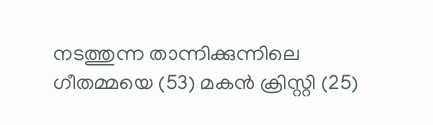നടത്തുന്ന താന്നിക്കുന്നിലെ ഗീതമ്മയെ (53) മകൻ ക്രിസ്റ്റി (25)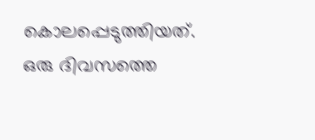കൊലപ്പെടുത്തിയത്. ഒരു ദിവസത്തെ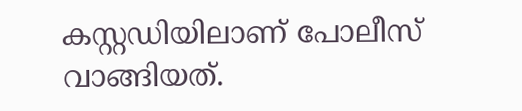കസ്റ്റഡിയിലാണ് പോലീസ് വാങ്ങിയത്.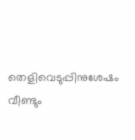തെളിവെടുപ്പിനുശേഷം വീണ്ടും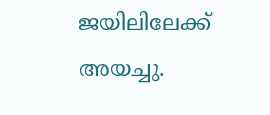ജയിലിലേക്ക് അയച്ചു.